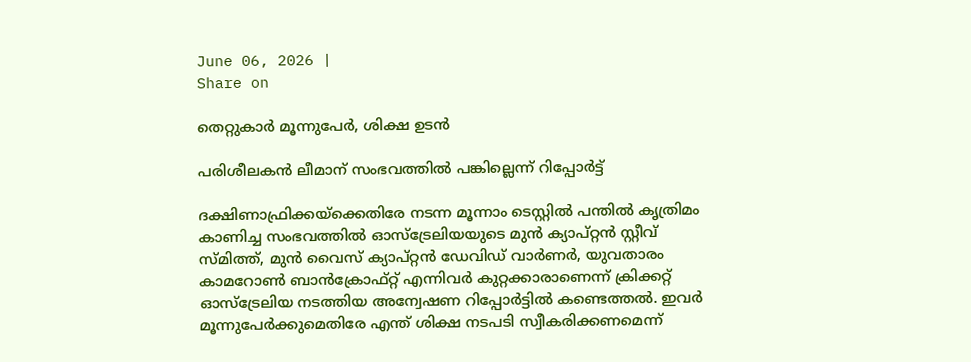June 06, 2026 |
Share on

തെറ്റുകാര്‍ മൂന്നുപേര്‍, ശിക്ഷ ഉടന്‍

പരിശീലകന്‍ ലീമാന് സംഭവത്തില്‍ പങ്കില്ലെന്ന് റിപ്പോര്‍ട്ട്

ദക്ഷിണാഫ്രിക്കയ്‌ക്കെതിരേ നടന്ന മൂന്നാം ടെസ്റ്റില്‍ പന്തില്‍ കൃത്രിമം കാണിച്ച സംഭവത്തില്‍ ഓസ്‌ട്രേലിയയുടെ മുന്‍ ക്യാപ്റ്റന്‍ സ്റ്റീവ് സ്മിത്ത്, മുന്‍ വൈസ് ക്യാപ്റ്റന്‍ ഡേവിഡ് വാര്‍ണര്‍, യുവതാരം കാമറോണ്‍ ബാന്‍ക്രോഫ്റ്റ് എന്നിവര്‍ കുറ്റക്കാരാണെന്ന് ക്രിക്കറ്റ് ഓസ്‌ട്രേലിയ നടത്തിയ അന്വേഷണ റിപ്പോര്‍ട്ടില്‍ കണ്ടെത്തല്‍. ഇവര്‍ മൂന്നുപേര്‍ക്കുമെതിരേ എന്ത് ശിക്ഷ നടപടി സ്വീകരിക്കണമെന്ന്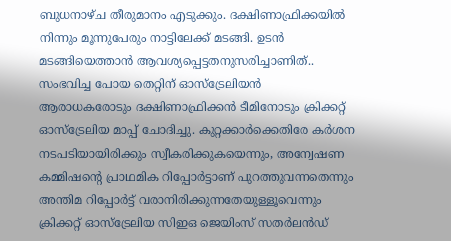ബുധനാഴ്ച തീരുമാനം എടുക്കും. ദക്ഷിണാഫ്രിക്കയില്‍ നിന്നും മൂന്നുപേരും നാട്ടിലേക്ക് മടങ്ങി. ഉടന്‍ മടങ്ങിയെത്താന്‍ ആവശ്യപ്പെട്ടതനുസരിച്ചാണിത്.. സംഭവിച്ച പോയ തെറ്റിന് ഓസ്‌ട്രേലിയന്‍ ആരാധകരോടും ദക്ഷിണാഫ്രിക്കന്‍ ടീമിനോടും ക്രിക്കറ്റ് ഓസ്‌ട്രേലിയ മാപ്പ് ചോദിച്ചു. കുറ്റക്കാര്‍ക്കെതിരേ കര്‍ശന നടപടിയായിരിക്കും സ്വീകരിക്കുകയെന്നും, അന്വേഷണ കമ്മിഷന്റെ പ്രാഥമിക റിപ്പോര്‍ട്ടാണ് പുറത്തുവന്നതെന്നും അന്തിമ റിപ്പോര്‍ട്ട് വരാനിരിക്കുന്നതേയുള്ളൂവെന്നും ക്രിക്കറ്റ് ഓസ്‌ട്രേലിയ സിഇഒ ജെയിംസ് സതര്‍ലന്‍ഡ്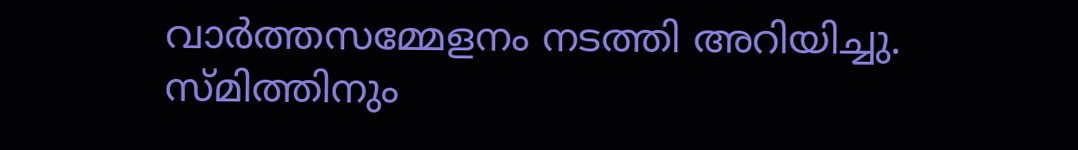വാര്‍ത്തസമ്മേളനം നടത്തി അറിയിച്ചു. സ്മിത്തിനും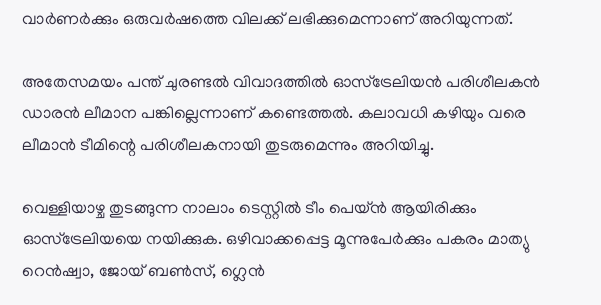വാര്‍ണര്‍ക്കും ഒരുവര്‍ഷത്തെ വിലക്ക് ലഭിക്കുമെന്നാണ് അറിയുന്നത്.

അതേസമയം പന്ത് ചുരണ്ടല്‍ വിവാദത്തില്‍ ഓസ്‌ട്രേലിയന്‍ പരിശീലകന്‍ ഡാരന്‍ ലീമാന പങ്കില്ലെന്നാണ് കണ്ടെത്തല്‍. കലാവധി കഴിയും വരെ ലീമാന്‍ ടീമിന്റെ പരിശീലകനായി തുടരുമെന്നും അറിയിച്ചു.

വെള്ളിയാഴ്ച തുടങ്ങുന്ന നാലാം ടെസ്റ്റില്‍ ടീം പെയ്ന്‍ ആയിരിക്കും ഓസ്‌ട്രേലിയയെ നയിക്കുക. ഒഴിവാക്കപ്പെട്ട മൂന്നുപേര്‍ക്കും പകരം മാത്യു റെന്‍ഷ്വാ, ജോയ് ബണ്‍സ്, ഗ്ലെന്‍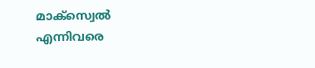മാക്‌സ്വെല്‍ എന്നിവരെ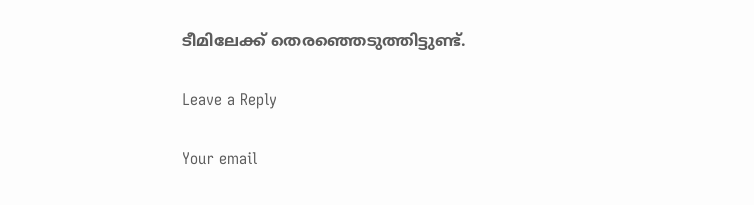ടീമിലേക്ക് തെരഞ്ഞെടുത്തിട്ടുണ്ട്.

Leave a Reply

Your email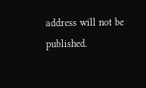address will not be published.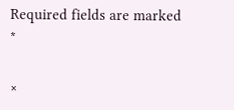Required fields are marked *

×